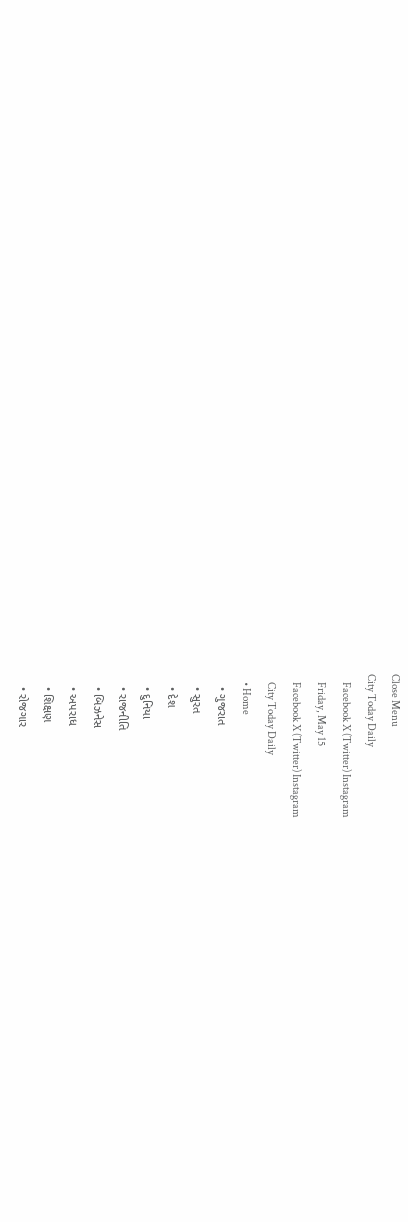Close Menu
City Today Daily
    Facebook X (Twitter) Instagram
    Friday, May 15
    Facebook X (Twitter) Instagram
    City Today Daily
    • Home
    • ગુજરાત
    • સુરત
    • દેશ
    • દુનિયા
    • રાજનીતિ
    • બિઝનેસ
    • અપરાધ
    • શિક્ષણ
    • રોજગાર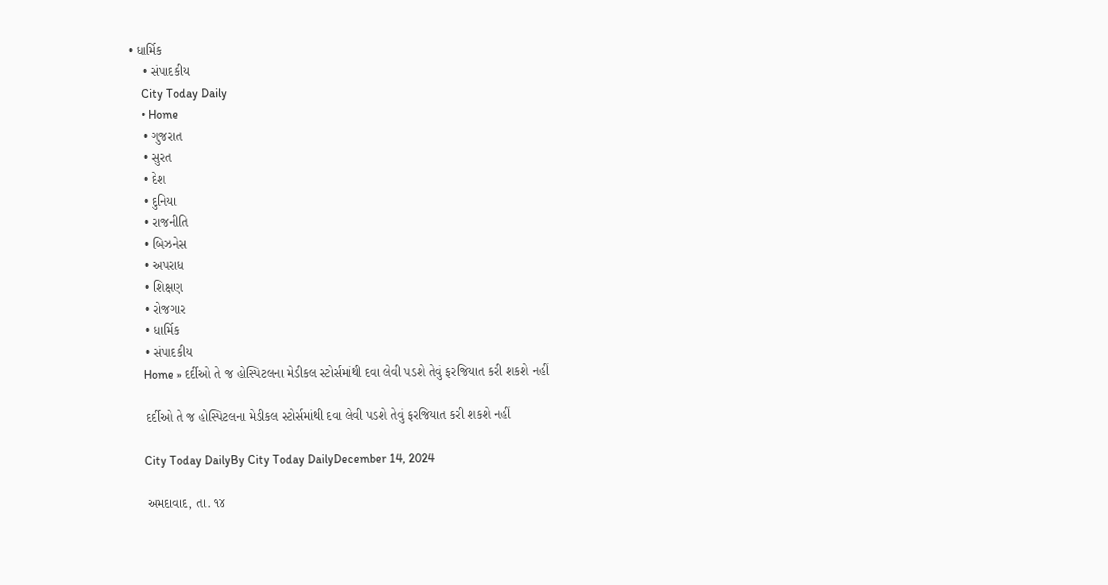• ધાર્મિક
    • સંપાદકીય
    City Today Daily
    • Home
    • ગુજરાત
    • સુરત
    • દેશ
    • દુનિયા
    • રાજનીતિ
    • બિઝનેસ
    • અપરાધ
    • શિક્ષણ
    • રોજગાર
    • ધાર્મિક
    • સંપાદકીય
    Home » દર્દીઓ તે જ હોસ્પિટલના મેડીકલ સ્ટોર્સમાંથી દવા લેવી પડશે તેવું ફરજિયાત કરી શકશે નહીં

    દર્દીઓ તે જ હોસ્પિટલના મેડીકલ સ્ટોર્સમાંથી દવા લેવી પડશે તેવું ફરજિયાત કરી શકશે નહીં

    City Today DailyBy City Today DailyDecember 14, 2024

    અમદાવાદ, તા. ૧૪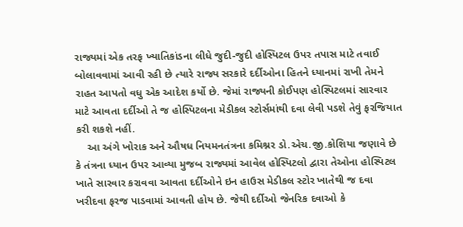રાજ્યમાં એક તરફ ખ્યાતિકાંડના લીધે જુદી-જુદી હોસ્પિટલ ઉપર તપાસ માટે તવાઈ બોલાવવામાં આવી રહી છે ત્યારે રાજ્ય સરકારે દર્દીઓના હિતને ધ્યાનમાં રાખી તેમને રાહત આપતો વધુ એક આદેશ કર્યો છે. જેમાં રાજ્યની કોઈપણ હોસ્પિટલમાં સારવાર માટે આવતા દર્દીઓ તે જ હોસ્પિટલના મેડીકલ સ્ટોર્સમાંથી દવા લેવી પડશે તેવું ફરજિયાત કરી શકશે નહીં.
    આ અંગે ખોરાક અને ઔષધ નિયમનતંત્રના કમિશ્નર ડો.એચ.જી.કોશિયા જણાવે છે કે તંત્રના ધ્યાન ઉપર આવ્યા મુજબ રાજ્યમાં આવેલ હોસ્પિટલો દ્વારા તેઓના હોસ્પિટલ ખાતે સારવાર કરાવવા આવતા દર્દીઓને ઇન હાઉસ મેડીકલ સ્ટોર ખાતેથી જ દવા ખરીદવા ફરજ પાડવામાં આવતી હોય છે. જેથી દર્દીઓ જેનરિક દવાઓ કે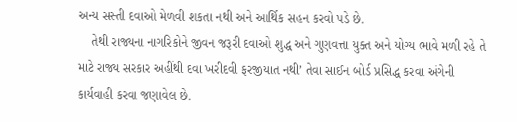અન્ય સસ્તી દવાઓ મેળવી શકતા નથી અને આર્થિક સહન કરવો પડે છે.
    તેથી રાજ્યના નાગરિકોને જીવન જરૂરી દવાઓ શુદ્ધ અને ગુણવત્તા યુક્ત અને યોગ્ય ભાવે મળી રહે તે માટે રાજ્ય સરકાર અહીંથી દવા ખરીદવી ફરજીયાત નથી’ તેવા સાઈન બોર્ડ પ્રસિદ્ધ કરવા અંગેની કાર્યવાહી કરવા જણાવેલ છે.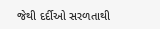જેથી દર્દીઓ સરળતાથી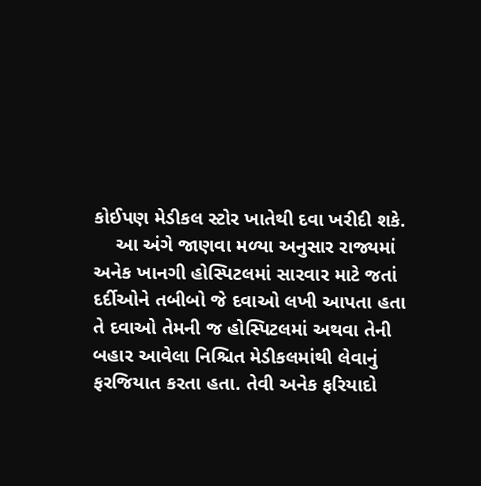કોઈપણ મેડીકલ સ્ટોર ખાતેથી દવા ખરીદી શકે.
    આ અંગે જાણવા મળ્યા અનુસાર રાજ્યમાં અનેક ખાનગી હોસ્પિટલમાં સારવાર માટે જતાં દર્દીઓને તબીબો જે દવાઓ લખી આપતા હતા તે દવાઓ તેમની જ હોસ્પિટલમાં અથવા તેની બહાર આવેલા નિશ્ચિત મેડીકલમાંથી લેવાનું ફરજિયાત કરતા હતા. તેવી અનેક ફરિયાદો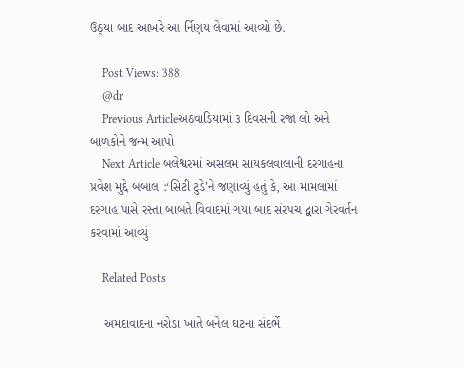ઉઠ્‌યા બાદ આખરે આ ર્નિણય લેવામાં આવ્યો છે.

    Post Views: 388
    @dr
    Previous Articleઅઠવાડિયામાં ૩ દિવસની રજા લો અને બાળકોને જન્મ આપો
    Next Article બલેશ્વરમાં અસલમ સાયકલવાલાની દરગાહના પ્રવેશ મુદ્દે બબાલ :‘સિટી ટુડે’ને જણાવ્યું હતું કે, આ મામલામાં દરગાહ પાસે રસ્તા બાબતે વિવાદમાં ગયા બાદ સંરપચ દ્વારા ગેરવર્તન કરવામાં આવ્યું

    Related Posts

    અમદાવાદના નરોડા ખાતે બનેલ ઘટના સંદર્ભે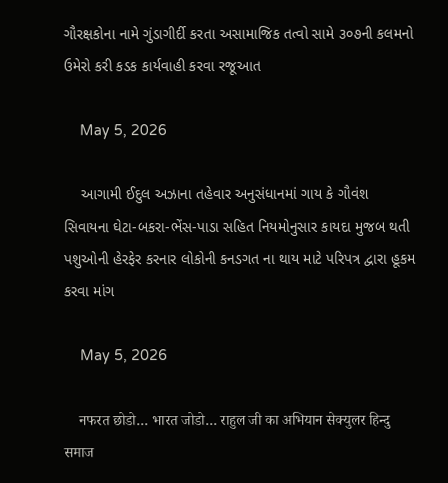ગૌરક્ષકોના નામે ગુંડાગીર્દી કરતા અસામાજિક તત્વો સામે ૩૦૭ની કલમનો ઉમેરો કરી કડક કાર્યવાહી કરવા રજૂઆત

    May 5, 2026

    આગામી ઈદુલ અઝાના તહેવાર અનુસંધાનમાં ગાય કે ગૌવંશ સિવાયના ઘેટા-બકરા-ભેંસ-પાડા સહિત નિયમોનુસાર કાયદા મુજબ થતી પશુઓની હેરફેર કરનાર લોકોની કનડગત ના થાય માટે પરિપત્ર દ્વારા હૂકમ કરવા માંગ

    May 5, 2026

    नफरत छोडो… भारत जोडो… राहुल जी का अभियान सेक्युलर हिन्दु समाज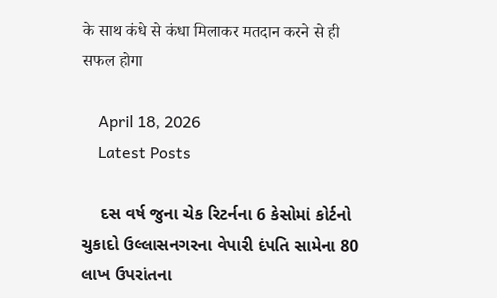के साथ कंधे से कंधा मिलाकर मतदान करने से ही सफल होगा

    April 18, 2026
    Latest Posts

    દસ વર્ષ જુના ચેક રિટર્નના 6 કેસોમાં કોર્ટનો ચુકાદો ઉલ્લાસનગરના વેપારી દંપતિ સામેના 80 લાખ ઉપરાંતના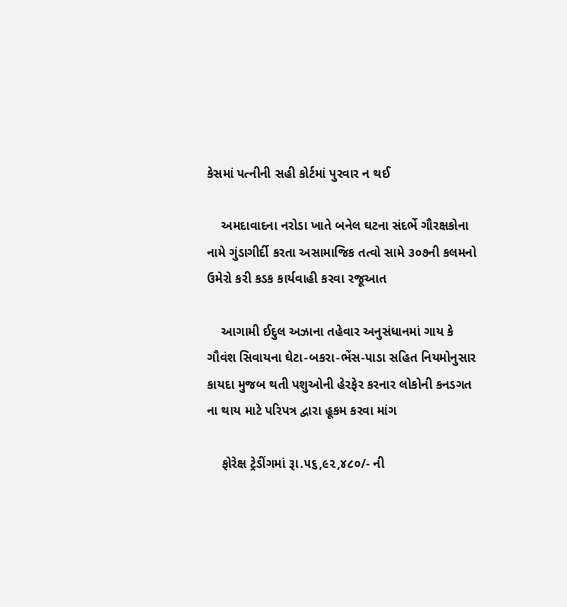કેસમાં પત્નીની સહી કોર્ટમાં પુરવાર ન થઈ

    અમદાવાદના નરોડા ખાતે બનેલ ઘટના સંદર્ભે ગૌરક્ષકોના નામે ગુંડાગીર્દી કરતા અસામાજિક તત્વો સામે ૩૦૭ની કલમનો ઉમેરો કરી કડક કાર્યવાહી કરવા રજૂઆત

    આગામી ઈદુલ અઝાના તહેવાર અનુસંધાનમાં ગાય કે ગૌવંશ સિવાયના ઘેટા-બકરા-ભેંસ-પાડા સહિત નિયમોનુસાર કાયદા મુજબ થતી પશુઓની હેરફેર કરનાર લોકોની કનડગત ના થાય માટે પરિપત્ર દ્વારા હૂકમ કરવા માંગ

    ફોરેક્ષ ટ્રેડીંગમાં રૂા.૫૬,૯૨,૪૮૦/- ની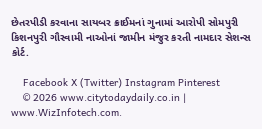છેતરપીડી કરવાના સાયબર ક્રાઈમનાં ગુનામાં આરોપી સોમપુરી કિશનપુરી ગૌસ્વામી નાઓનાં જામીન મંજુર કરતી નામદાર સેશન્સ કોર્ટ.

    Facebook X (Twitter) Instagram Pinterest
    © 2026 www.citytodaydaily.co.in | www.WizInfotech.com.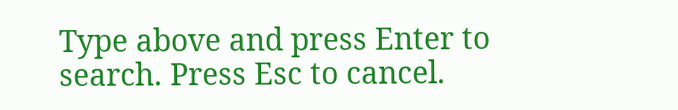Type above and press Enter to search. Press Esc to cancel.